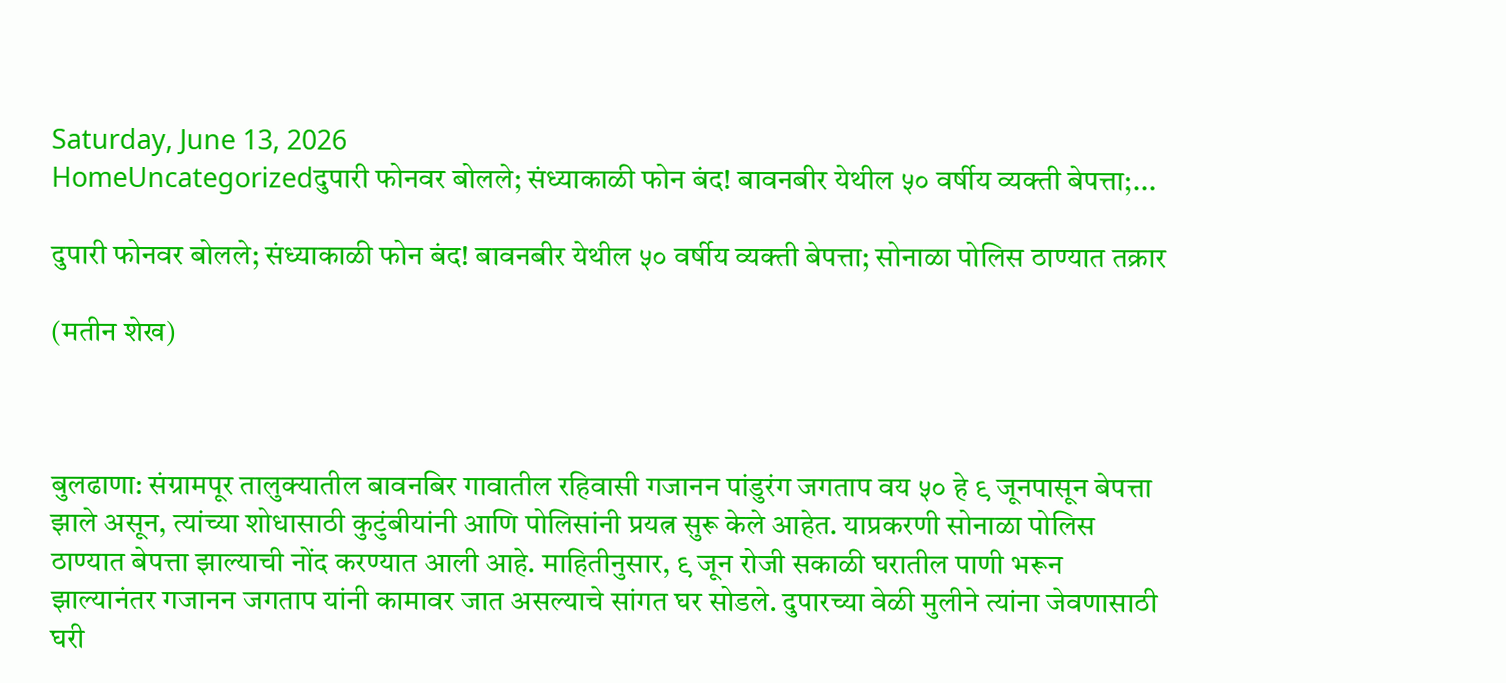Saturday, June 13, 2026
HomeUncategorizedदुपारी फोनवर बोलले; संध्याकाळी फोन बंद! बावनबीर येथील ५० वर्षीय व्यक्ती बेपत्ता;...

दुपारी फोनवर बोलले; संध्याकाळी फोन बंद! बावनबीर येथील ५० वर्षीय व्यक्ती बेपत्ता; सोनाळा पोलिस ठाण्यात तक्रार

(मतीन शेख)



बुलढाणा: संग्रामपूर तालुक्यातील बावनबिर गावातील रहिवासी गजानन पांडुरंग जगताप वय ५० हे ९ जूनपासून बेपत्ता झाले असून, त्यांच्या शोधासाठी कुटुंबीयांनी आणि पोलिसांनी प्रयत्न सुरू केले आहेत. याप्रकरणी सोनाळा पोलिस ठाण्यात बेपत्ता झाल्याची नोंद करण्यात आली आहे. माहितीनुसार, ९ जून रोजी सकाळी घरातील पाणी भरून झाल्यानंतर गजानन जगताप यांनी कामावर जात असल्याचे सांगत घर सोडले. दुपारच्या वेळी मुलीने त्यांना जेवणासाठी घरी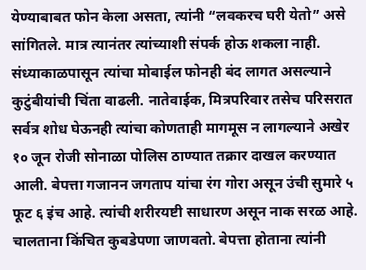येण्याबाबत फोन केला असता, त्यांनी “लवकरच घरी येतो” असे सांगितले. मात्र त्यानंतर त्यांच्याशी संपर्क होऊ शकला नाही. संध्याकाळपासून त्यांचा मोबाईल फोनही बंद लागत असल्याने कुटुंबीयांची चिंता वाढली. नातेवाईक, मित्रपरिवार तसेच परिसरात सर्वत्र शोध घेऊनही त्यांचा कोणताही मागमूस न लागल्याने अखेर १० जून रोजी सोनाळा पोलिस ठाण्यात तक्रार दाखल करण्यात आली. बेपत्ता गजानन जगताप यांचा रंग गोरा असून उंची सुमारे ५ फूट ६ इंच आहे. त्यांची शरीरयष्टी साधारण असून नाक सरळ आहे. चालताना किंचित कुबडेपणा जाणवतो. बेपत्ता होताना त्यांनी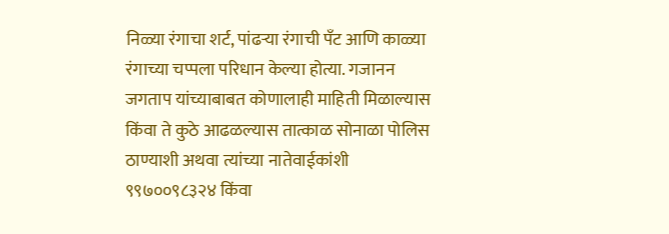निळ्या रंगाचा शर्ट, पांढऱ्या रंगाची पँट आणि काळ्या रंगाच्या चप्पला परिधान केल्या होत्या. गजानन जगताप यांच्याबाबत कोणालाही माहिती मिळाल्यास किंवा ते कुठे आढळल्यास तात्काळ सोनाळा पोलिस ठाण्याशी अथवा त्यांच्या नातेवाईकांशी ९९७००९८३२४ किंवा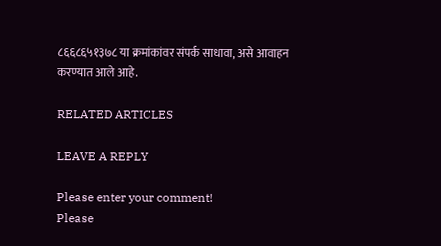८६६८६५१३७८ या क्रमांकांवर संपर्क साधावा, असे आवाहन करण्यात आले आहे.

RELATED ARTICLES

LEAVE A REPLY

Please enter your comment!
Please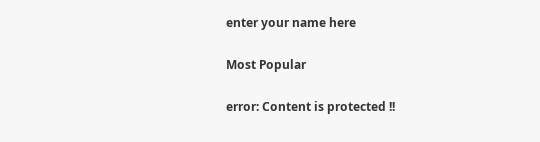enter your name here

Most Popular

error: Content is protected !!